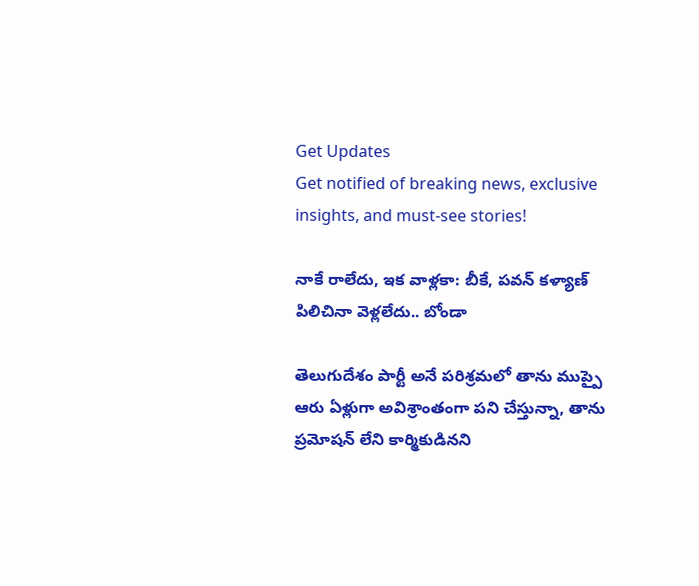Get Updates
Get notified of breaking news, exclusive insights, and must-see stories!

నాకే రాలేదు, ఇక వాళ్లకా: బీకే, పవన్ కళ్యాణ్ పిలిచినా వెళ్లలేదు.. బోండా

తెలుగుదేశం పార్టీ అనే పరిశ్రమలో తాను ముప్పై ఆరు ఏళ్లుగా అవిశ్రాంతంగా పని చేస్తున్నా, తాను ప్రమోషన్‌ లేని కార్మికుడినని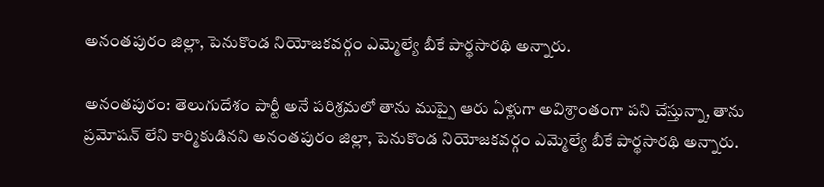అనంతపురం జిల్లా, పెనుకొండ నియోజకవర్గం ఎమ్మెల్యే బీకే పార్థసారథి అన్నారు.

అనంతపురం: తెలుగుదేశం పార్టీ అనే పరిశ్రమలో తాను ముప్పై ఆరు ఏళ్లుగా అవిశ్రాంతంగా పని చేస్తున్నా, తాను ప్రమోషన్‌ లేని కార్మికుడినని అనంతపురం జిల్లా, పెనుకొండ నియోజకవర్గం ఎమ్మెల్యే బీకే పార్థసారథి అన్నారు.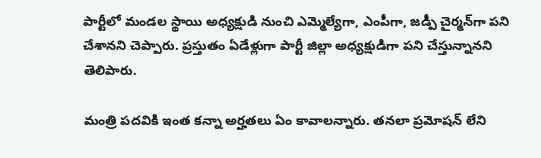పార్టీలో మండల స్థాయి అధ్యక్షుడి నుంచి ఎమ్మెల్యేగా, ఎంపీగా, జడ్పీ చైర్మన్‌గా పని చేశానని చెప్పారు. ప్రస్తుతం ఏడేళ్లుగా పార్టీ జిల్లా అధ్యక్షుడిగా పని చేస్తున్నానని తెలిపారు.

మంత్రి పదవికి ఇంత కన్నా అర్హతలు ఏం కావాలన్నారు. తనలా ప్రమోషన్ లేని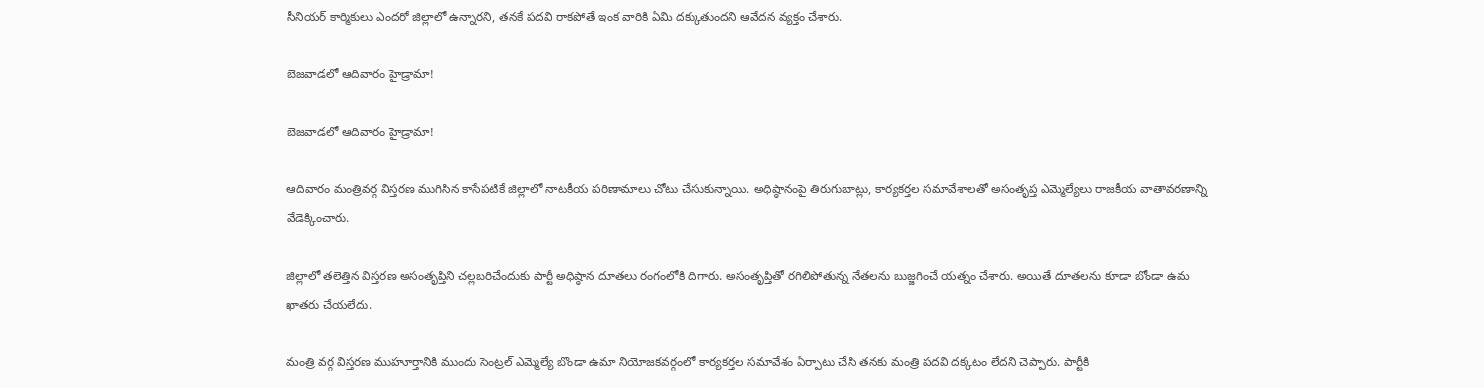సీనియర్‌ కార్మికులు ఎందరో జిల్లాలో ఉన్నారని, తనకే పదవి రాకపోతే ఇంక వారికి ఏమి దక్కుతుందని ఆవేదన వ్యక్తం చేశారు.

బెజవాడలో ఆదివారం హైడ్రామా!

బెజవాడలో ఆదివారం హైడ్రామా!

ఆదివారం మంత్రివర్గ విస్తరణ ముగిసిన కాసేపటికే జిల్లాలో నాటకీయ పరిణామాలు చోటు చేసుకున్నాయి. అధిష్ఠానంపై తిరుగుబాట్లు, కార్యకర్తల సమావేశాలతో అసంతృప్త ఎమ్మెల్యేలు రాజకీయ వాతావరణాన్ని వేడెక్కించారు.

జిల్లాలో తలెత్తిన విస్తరణ అసంతృప్తిని చల్లబరిచేందుకు పార్టీ అధిష్ఠాన దూతలు రంగంలోకి దిగారు. అసంతృప్తితో రగిలిపోతున్న నేతలను బుజ్జగించే యత్నం చేశారు. అయితే దూతలను కూడా బోండా ఉమ ఖాతరు చేయలేదు.

మంత్రి వర్గ విస్తరణ ముహూర్తానికి ముందు సెంట్రల్‌ ఎమ్మెల్యే బొండా ఉమా నియోజకవర్గంలో కార్యకర్తల సమావేశం ఏర్పాటు చేసి తనకు మంత్రి పదవి దక్కటం లేదని చెప్పారు. పార్టీకి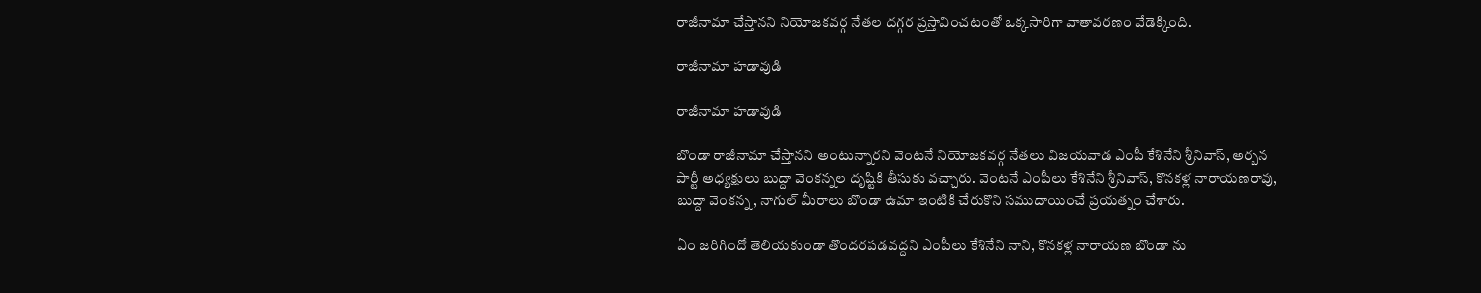రాజీనామా చేస్తానని నియోజకవర్గ నేతల దగ్గర ప్రస్తావించటంతో ఒక్కసారిగా వాతావరణం వేడెక్కింది.

రాజీనామా హడావుడి

రాజీనామా హడావుడి

బొండా రాజీనామా చేస్తానని అంటున్నారని వెంటనే నియోజకవర్గ నేతలు విజయవాడ ఎంపీ కేశినేని శ్రీనివాస్‌, అర్బన పార్టీ అధ్యక్షులు బుద్దా వెంకన్నల దృష్టికి తీసుకు వచ్చారు. వెంటనే ఎంపీలు కేశినేని శ్రీనివాస్‌, కొనకళ్ల నారాయణరావు, బుద్దా వెంకన్న, నాగుల్ మీరాలు బొండా ఉమా ఇంటికి చేరుకొని సముదాయించే ప్రయత్నం చేశారు.

ఏం జరిగిందో తెలియకుండా తొందరపడవద్దని ఎంపీలు కేశినేని నాని, కొనకళ్ల నారాయణ బొండా ను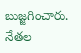బుజ్జగించారు. నేతల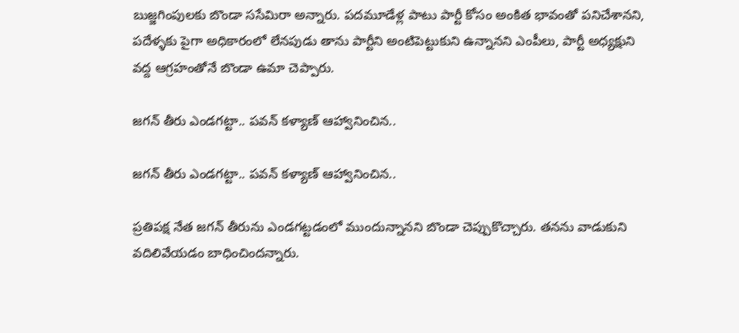బుజ్జగింపులకు బొండా ససేమిరా అన్నారు. పదమూడేళ్ల పాటు పార్టీ కోసం అంకిత భావంతో పనిచేశానని, పదేళ్ళకు పైగా అధికారంలో లేనపుడు తాను పార్టీని అంటిపెట్టుకుని ఉన్నానని ఎంపీలు, పార్టీ అధ్యక్షుని వద్ద ఆగ్రహంతోనే బొండా ఉమా చెప్పారు.

జగన్ తీరు ఎండగట్టా.. పవన్ కళ్యాణ్ ఆహ్వానించిన..

జగన్ తీరు ఎండగట్టా.. పవన్ కళ్యాణ్ ఆహ్వానించిన..

ప్రతిపక్ష నేత జగన్ తీరును ఎండగట్టడంలో ముందున్నానని బొండా చెప్పుకొచ్చారు. తనను వాడుకుని వదిలివేయడం బాధించిందన్నారు.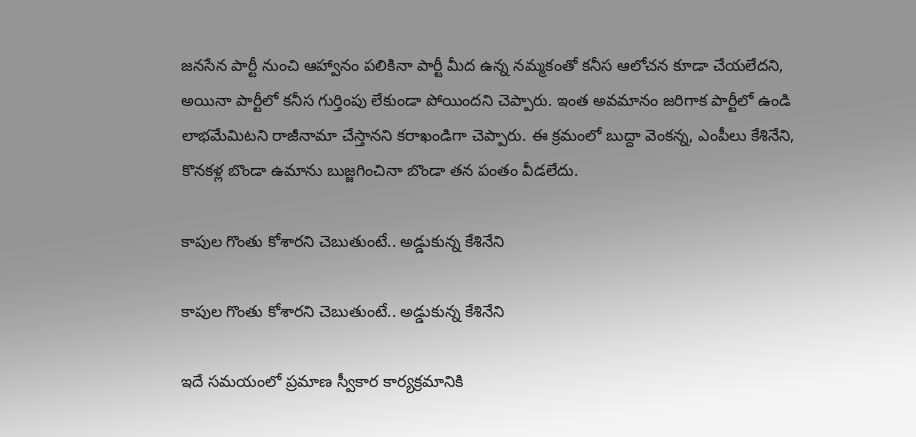జనసేన పార్టీ నుంచి ఆహ్వానం పలికినా పార్టీ మీద ఉన్న నమ్మకంతో కనీస ఆలోచన కూడా చేయలేదని, అయినా పార్టీలో కనీస గుర్తింపు లేకుండా పోయిందని చెప్పారు. ఇంత అవమానం జరిగాక పార్టీలో ఉండి లాభమేమిటని రాజీనామా చేస్తానని కరాఖండిగా చెప్పారు. ఈ క్రమంలో బుద్దా వెంకన్న, ఎంపీలు కేశినేని, కొనకళ్ల బొండా ఉమాను బుజ్జగించినా బొండా తన పంతం వీడలేదు.

కాపుల గొంతు కోశారని చెబుతుంటే.. అడ్డుకున్న కేశినేని

కాపుల గొంతు కోశారని చెబుతుంటే.. అడ్డుకున్న కేశినేని

ఇదే సమయంలో ప్రమాణ స్వీకార కార్యక్రమానికి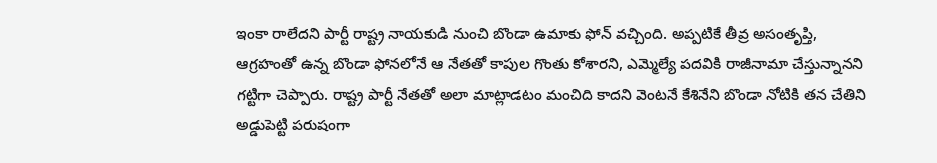ఇంకా రాలేదని పార్టీ రాష్ట్ర నాయకుడి నుంచి బొండా ఉమాకు ఫోన్ వచ్చింది. అప్పటికే తీవ్ర అసంతృప్తి, ఆగ్రహంతో ఉన్న బొండా ఫోనలోనే ఆ నేతతో కాపుల గొంతు కోశారని, ఎమ్మెల్యే పదవికి రాజీనామా చేస్తున్నానని గట్టిగా చెప్పారు. రాష్ట్ర పార్టీ నేతతో అలా మాట్లాడటం మంచిది కాదని వెంటనే కేశినేని బొండా నోటికి తన చేతిని అడ్డుపెట్టి పరుషంగా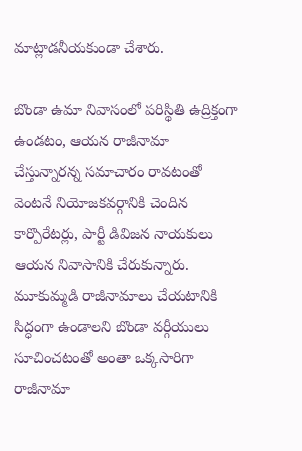మాట్లాడనీయకుండా చేశారు.

బొండా ఉమా నివాసంలో పరిస్థితి ఉద్రిక్తంగా ఉండటం, ఆయన రాజీనామా చేస్తున్నారన్న సమాచారం రావటంతో వెంటనే నియోజకవర్గానికి చెందిన కార్పొరేటర్లు, పార్టీ డివిజన నాయకులు ఆయన నివాసానికి చేరుకున్నారు. మూకుమ్మడి రాజీనామాలు చేయటానికి సిద్ధంగా ఉండాలని బొండా వర్గీయులు సూచించటంతో అంతా ఒక్కసారిగా రాజీనామా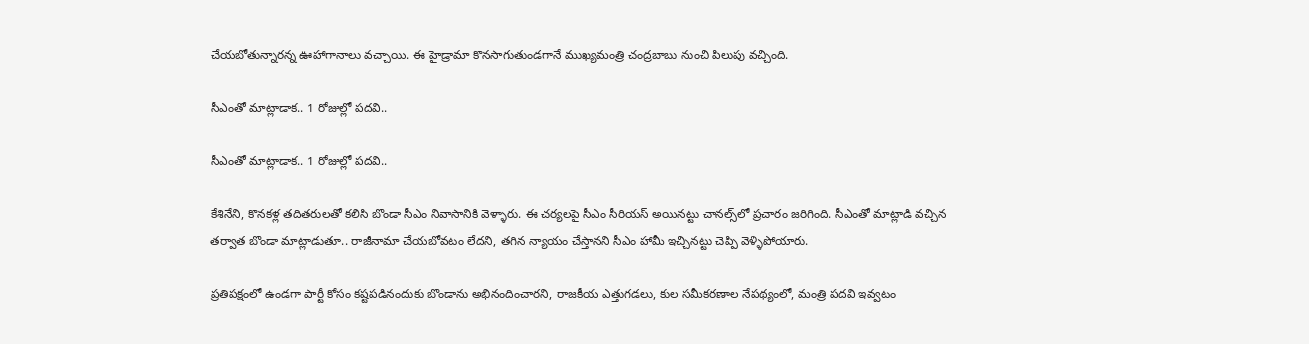చేయబోతున్నారన్న ఊహాగానాలు వచ్చాయి. ఈ హైడ్రామా కొనసాగుతుండగానే ముఖ్యమంత్రి చంద్రబాబు నుంచి పిలుపు వచ్చింది.

సీఎంతో మాట్లాడాక.. 1 రోజుల్లో పదవి..

సీఎంతో మాట్లాడాక.. 1 రోజుల్లో పదవి..

కేశినేని, కొనకళ్ల తదితరులతో కలిసి బొండా సీఎం నివాసానికి వెళ్ళారు. ఈ చర్యలపై సీఎం సీరియస్‌ అయినట్టు చానల్స్‌లో ప్రచారం జరిగింది. సీఎంతో మాట్లాడి వచ్చిన తర్వాత బొండా మాట్లాడుతూ.. రాజీనామా చేయబోవటం లేదని, తగిన న్యాయం చేస్తానని సీఎం హామీ ఇచ్చినట్టు చెప్పి వెళ్ళిపోయారు.

ప్రతిపక్షంలో ఉండగా పార్టీ కోసం కష్టపడినందుకు బొండాను అభినందించారని, రాజకీయ ఎత్తుగడలు, కుల సమీకరణాల నేపథ్యంలో, మంత్రి పదవి ఇవ్వటం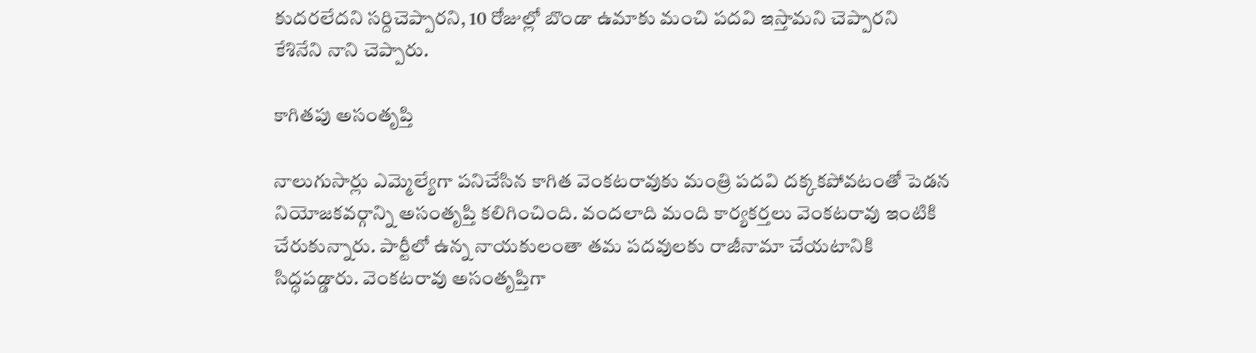కుదరలేదని సర్దిచెప్పారని, 10 రోజుల్లో బొండా ఉమాకు మంచి పదవి ఇస్తామని చెప్పారని కేశినేని నాని చెప్పారు.

కాగితపు అసంతృప్తి

నాలుగుసార్లు ఎమ్మెల్యేగా పనిచేసిన కాగిత వెంకటరావుకు మంత్రి పదవి దక్కకపోవటంతో పెడన నియోజకవర్గాన్ని అసంతృప్తి కలిగించింది. వందలాది మంది కార్యకర్తలు వెంకటరావు ఇంటికి చేరుకున్నారు. పార్టీలో ఉన్న నాయకులంతా తమ పదవులకు రాజీనామా చేయటానికి సిద్ధపడ్డారు. వెంకటరావు అసంతృప్తిగా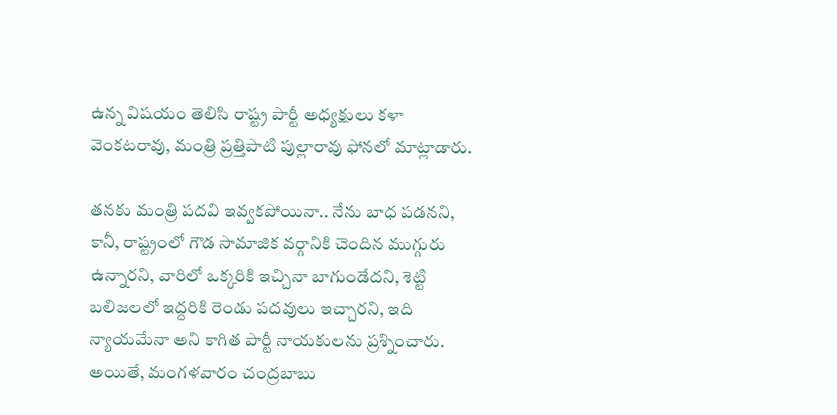ఉన్న విషయం తెలిసి రాష్ట్ర పార్టీ అధ్యక్షులు కళా వెంకటరావు, మంత్రి ప్రత్తిపాటి పుల్లారావు ఫోనలో మాట్లాడారు.

తనకు మంత్రి పదవి ఇవ్వకపోయినా.. నేను బాధ పడనని, కానీ, రాష్ట్రంలో గౌడ సామాజిక వర్గానికి చెందిన ముగ్గురు ఉన్నారని, వారిలో ఒక్కరికి ఇచ్చినా బాగుండేదని, శెట్టి బలిజలలో ఇద్దరికి రెండు పదవులు ఇచ్చారని, ఇది న్యాయమేనా అని కాగిత పార్టీ నాయకులను ప్రశ్నించారు. అయితే, మంగళవారం చంద్రబాబు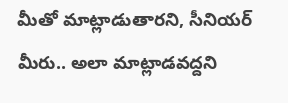మీతో మాట్లాడుతారని, సీనియర్ మీరు.. అలా మాట్లాడవద్దని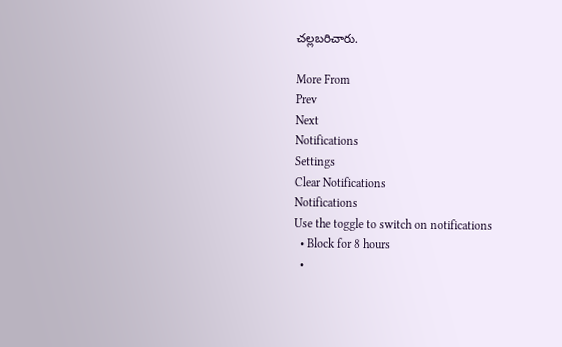చల్లబరిచారు.

More From
Prev
Next
Notifications
Settings
Clear Notifications
Notifications
Use the toggle to switch on notifications
  • Block for 8 hours
  •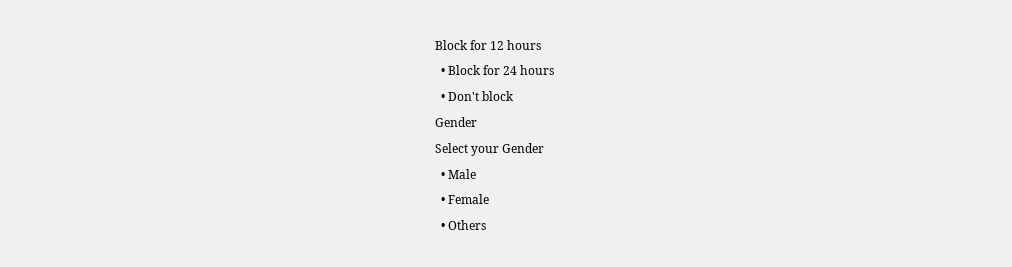Block for 12 hours
  • Block for 24 hours
  • Don't block
Gender
Select your Gender
  • Male
  • Female
  • Others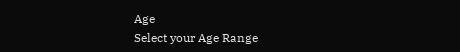Age
Select your Age Range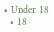• Under 18
  • 18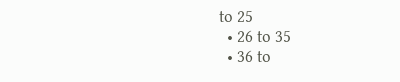to 25
  • 26 to 35
  • 36 to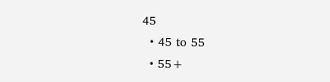45
  • 45 to 55
  • 55+